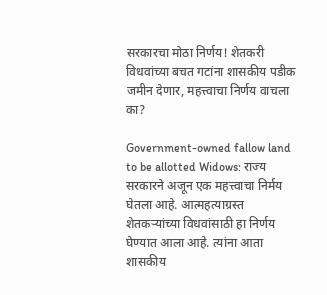सरकारचा मोठा निर्णय! शेतकरी विधवांच्या बचत गटांना शासकीय पडीक जमीन देणार, महत्त्वाचा निर्णय वाचला का?

Government-owned fallow land to be allotted Widows: राज्य सरकारने अजून एक महत्त्वाचा निर्मय घेतला आहे. आत्महत्याग्रस्त शेतकऱ्यांच्या विधवांसाठी हा निर्णय घेण्यात आला आहे. त्यांना आता शासकीय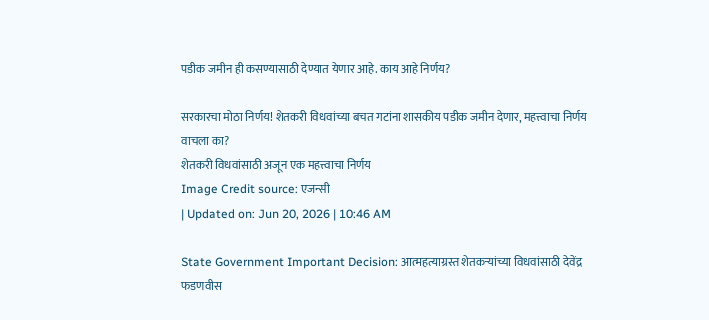पडीक जमीन ही कसण्यासाठी देण्यात येणार आहे. काय आहे निर्णय?

सरकारचा मोठा निर्णय! शेतकरी विधवांच्या बचत गटांना शासकीय पडीक जमीन देणार, महत्त्वाचा निर्णय वाचला का?
शेतकरी विधवांसाठी अजून एक महत्त्वाचा निर्णय
Image Credit source: एजन्सी
| Updated on: Jun 20, 2026 | 10:46 AM

State Government Important Decision: आत्महत्याग्रस्त शेतकऱ्यांच्या विधवांसाठी देवेंद्र फडणवीस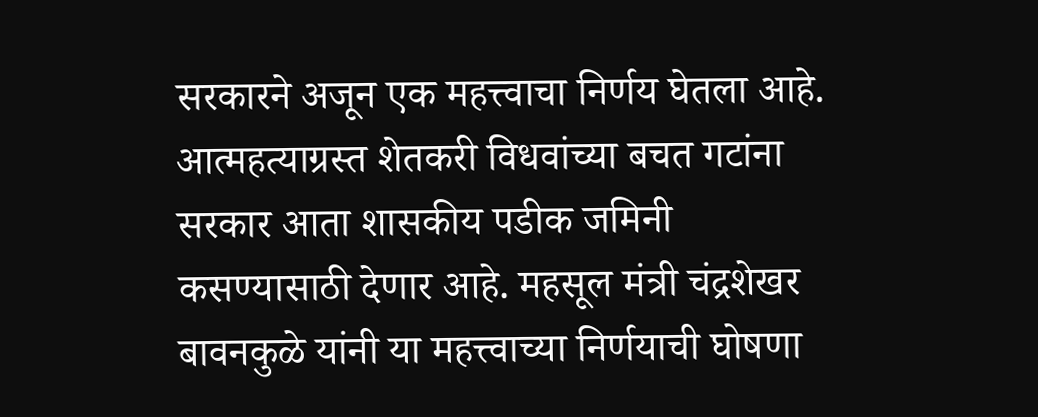सरकारने अजून एक महत्त्वाचा निर्णय घेतला आहे. आत्महत्याग्रस्त शेतकरी विधवांच्या बचत गटांना सरकार आता शासकीय पडीक जमिनी कसण्यासाठी देणार आहे. महसूल मंत्री चंद्रशेखर बावनकुळे यांनी या महत्त्वाच्या निर्णयाची घोषणा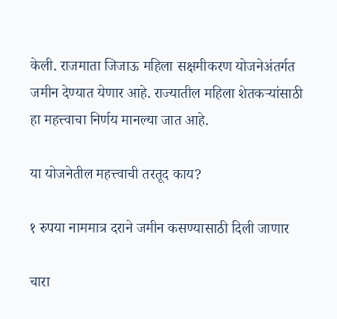केली. राजमाता जिजाऊ महिला सक्षमीकरण योजनेअंतर्गत जमीन देण्यात येणार आहे. राज्यातील महिला शेतकऱ्यांसाठी हा महत्त्वाचा निर्णय मानल्या जात आहे.

या योजनेतील महत्त्वाची तरतूद काय?

१ रुपया नाममात्र दराने जमीन कसण्यासाठी दिली जाणार

चारा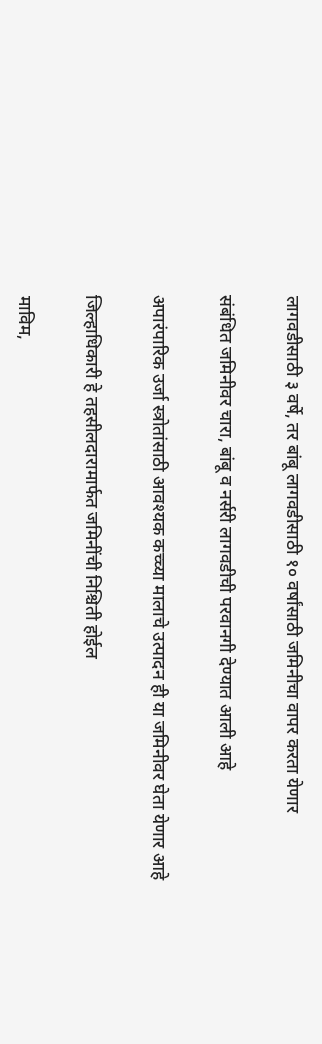लागवडीसाठी ३ वर्षे, तर बांबू लागवडीसाठी १० वर्षांसाठी जमिनीचा वापर करता येणार

संबंधित जमिनीवर चारा, बांबू व नर्सरी लागवडीची परवानगी देण्यात आली आहे

अपारंपारिक उर्जा स्त्रोतांसाठी आवश्यक कच्च्या मालाचे उत्पादन ही या जमिनीवर घेता येणार आहे

जिल्हाधिकारी हे तहसीलदारामार्फत जमिनींची निश्चिती होईल

माविम,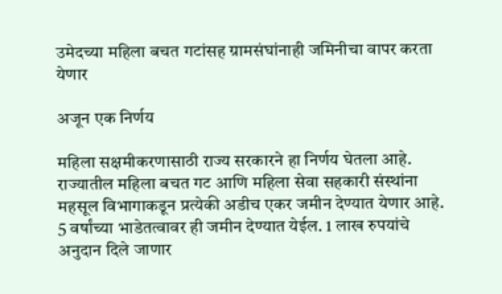उमेदच्या महिला बचत गटांसह ग्रामसंघांनाही जमिनीचा वापर करता येणार

अजून एक निर्णय

महिला सक्षमीकरणासाठी राज्य सरकारने हा निर्णय घेतला आहे. राज्यातील महिला बचत गट आणि महिला सेवा सहकारी संस्थांना महसूल विभागाकडून प्रत्येकी अडीच एकर जमीन देण्यात येणार आहे. 5 वर्षांच्या भाडेतत्वावर ही जमीन देण्यात येईल. 1 लाख रुपयांचे अनुदान दिले जाणार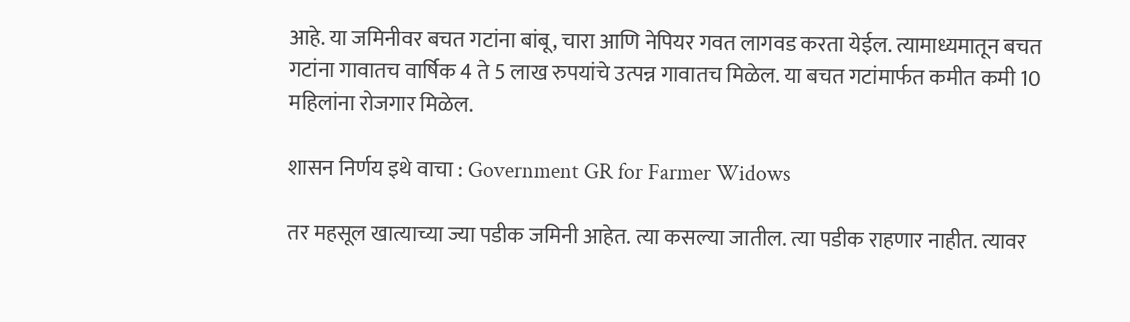आहे. या जमिनीवर बचत गटांना बांबू, चारा आणि नेपियर गवत लागवड करता येईल. त्यामाध्यमातून बचत गटांना गावातच वार्षिक 4 ते 5 लाख रुपयांचे उत्पन्न गावातच मिळेल. या बचत गटांमार्फत कमीत कमी 10 महिलांना रोजगार मिळेल.

शासन निर्णय इथे वाचा : Government GR for Farmer Widows

तर महसूल खात्याच्या ज्या पडीक जमिनी आहेत. त्या कसल्या जातील. त्या पडीक राहणार नाहीत. त्यावर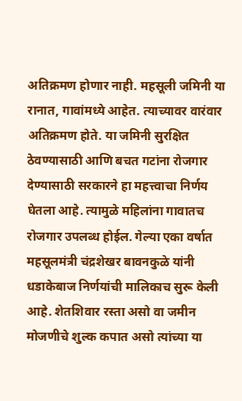अतिक्रमण होणार नाही. महसूली जमिनी या रानात, गावांमध्ये आहेत. त्याच्यावर वारंवार अतिक्रमण होते. या जमिनी सुरक्षित ठेवण्यासाठी आणि बचत गटांना रोजगार देण्यासाठी सरकारने हा महत्त्वाचा निर्णय घेतला आहे. त्यामुळे महिलांना गावातच रोजगार उपलब्ध होईल. गेल्या एका वर्षात महसूलमंत्री चंद्रशेखर बावनकुळे यांनी धडाकेबाज निर्णयांची मालिकाच सुरू केली आहे. शेतशिवार रस्ता असो वा जमीन मोजणीचे शुल्क कपात असो त्यांच्या या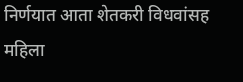निर्णयात आता शेतकरी विधवांसह महिला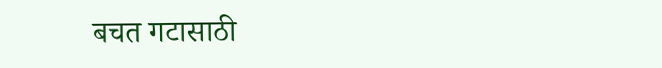बचत गटासाठी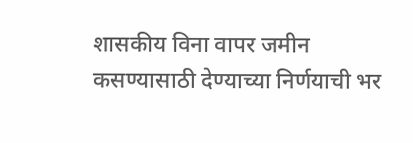शासकीय विना वापर जमीन कसण्यासाठी देण्याच्या निर्णयाची भर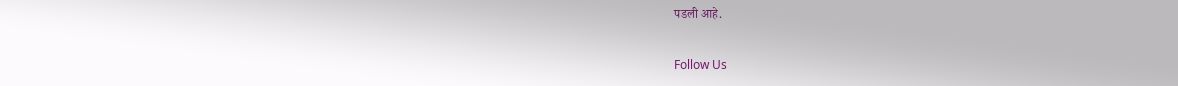पडली आहे.

Follow Us